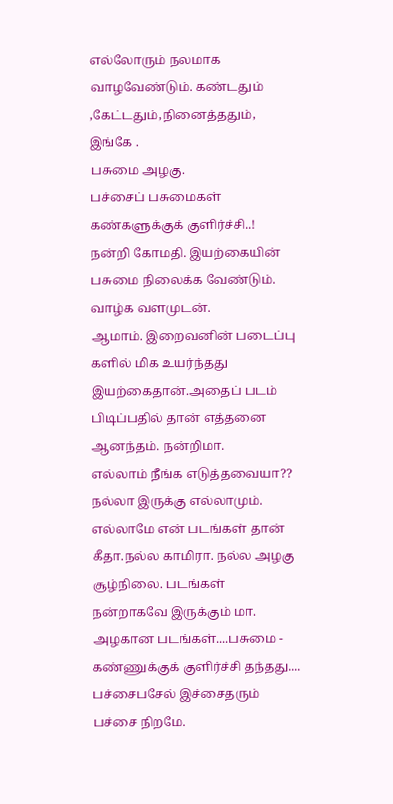எல்லோரும் நலமாக வாழவேண்டும். கண்டதும் ,கேட்டதும்,நினைத்ததும், இங்கே .
பசுமை அழகு.
பச்சைப் பசுமைகள் கண்களுக்குக் குளிர்ச்சி..!
நன்றி கோமதி. இயற்கையின் பசுமை நிலைக்க வேண்டும். வாழ்க வளமுடன்.
ஆமாம். இறைவனின் படைப்பு களில் மிக உயர்ந்தது இயற்கைதான்.அதைப் படம் பிடிப்பதில் தான் எத்தனை ஆனந்தம். நன்றிமா.
எல்லாம் நீங்க எடுத்தவையா?? நல்லா இருக்கு எல்லாமும்.
எல்லாமே என் படங்கள் தான் கீதா.நல்ல காமிரா. நல்ல அழகு சூழ்நிலை. படங்கள் நன்றாகவே இருக்கும் மா.
அழகான படங்கள்....பசுமை - கண்ணுக்குக் குளிர்ச்சி தந்தது....
பச்சைபசேல் இச்சைதரும் பச்சை நிறமே.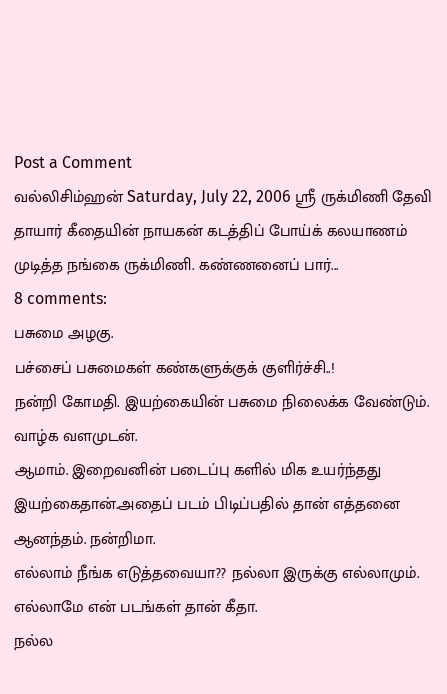Post a Comment
வல்லிசிம்ஹன் Saturday, July 22, 2006 ஸ்ரீ ருக்மிணி தேவி தாயார் கீதையின் நாயகன் கடத்திப் போய்க் கலயாணம் முடித்த நங்கை ருக்மிணி. கண்ணனைப் பார்...
8 comments:
பசுமை அழகு.
பச்சைப் பசுமைகள் கண்களுக்குக் குளிர்ச்சி..!
நன்றி கோமதி. இயற்கையின் பசுமை நிலைக்க வேண்டும். வாழ்க வளமுடன்.
ஆமாம். இறைவனின் படைப்பு களில் மிக உயர்ந்தது இயற்கைதான்.அதைப் படம் பிடிப்பதில் தான் எத்தனை ஆனந்தம். நன்றிமா.
எல்லாம் நீங்க எடுத்தவையா?? நல்லா இருக்கு எல்லாமும்.
எல்லாமே என் படங்கள் தான் கீதா.
நல்ல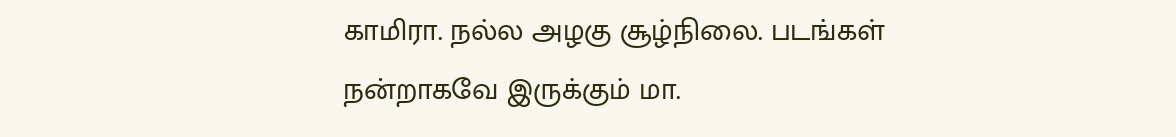காமிரா. நல்ல அழகு சூழ்நிலை. படங்கள் நன்றாகவே இருக்கும் மா.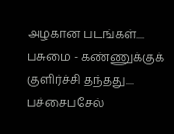அழகான படங்கள்....
பசுமை - கண்ணுக்குக் குளிர்ச்சி தந்தது....
பச்சைபசேல்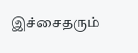இச்சைதரும்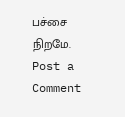பச்சை நிறமே.
Post a Comment